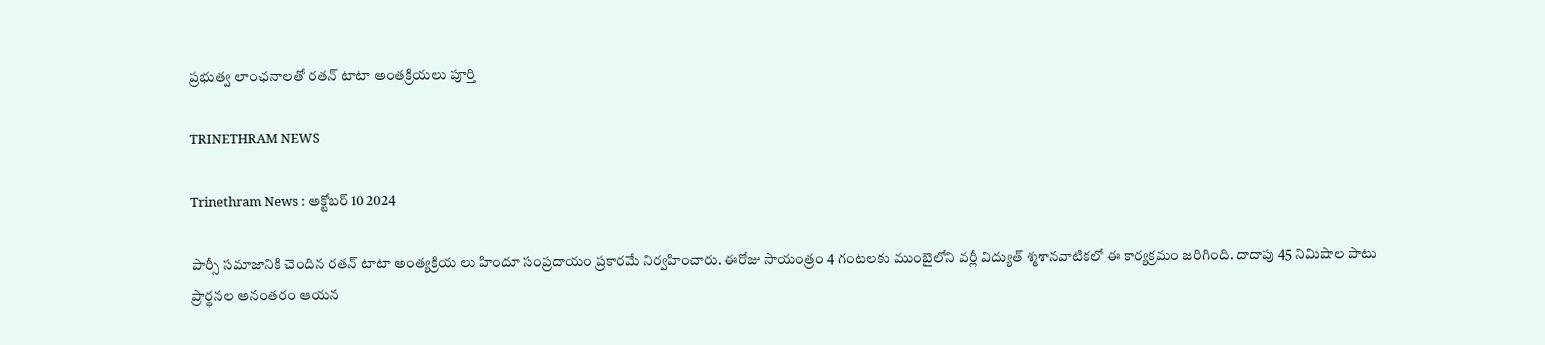ప్రభుత్వ లాంఛనాలతో రతన్ టాటా అంతక్రియలు పూర్తి

TRINETHRAM NEWS

Trinethram News : అక్టోబర్ 10 2024

పార్సీ సమాజానికి చెందిన రతన్ టాటా అంత్యక్రియ లు హిందూ సంప్రదాయం ప్రకారమే నిర్వహించారు. ఈరోజు సాయంత్రం 4 గంటలకు ముంబైలోని వర్లీ విద్యుత్‌ శ్మశానవాటికలో ఈ కార్యక్రమం జరిగింది. దాదాపు 45 నిమిషాల పాటు ప్రార్థనల అనంతరం ఆయన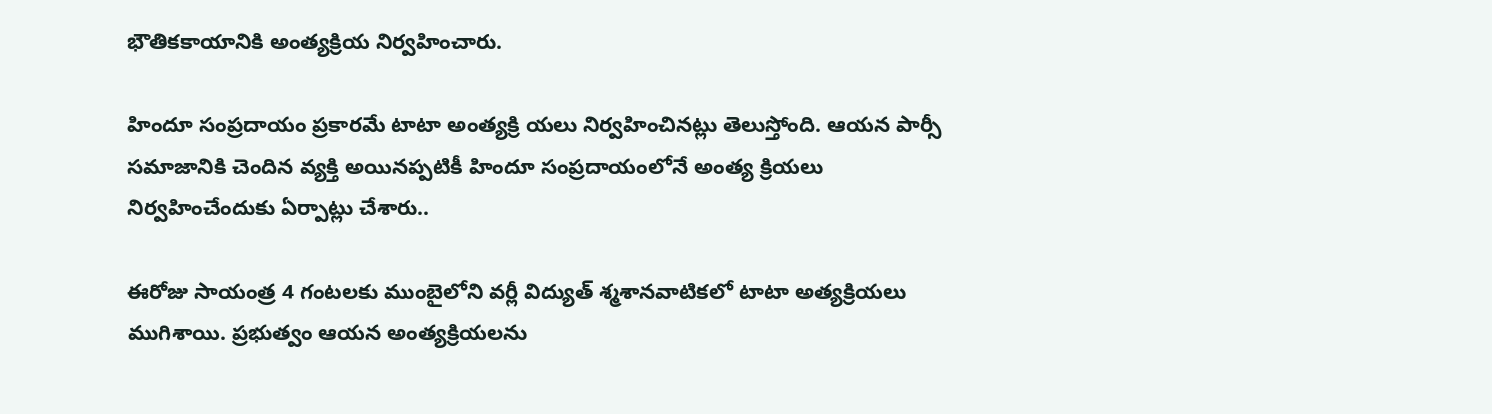భౌతికకాయానికి అంత్యక్రియ నిర్వహించారు.

హిందూ సంప్రదాయం ప్రకారమే టాటా అంత్యక్రి యలు నిర్వహించినట్లు తెలుస్తోంది. ఆయన పార్సీ సమాజానికి చెందిన వ్యక్తి అయినప్పటికీ హిందూ సంప్రదాయంలోనే అంత్య క్రియలు నిర్వహించేందుకు ఏర్పాట్లు చేశారు..

ఈరోజు సాయంత్ర 4 గంటలకు ముంబైలోని వర్లీ విద్యుత్‌ శ్మశానవాటికలో టాటా అత్యక్రియలు ముగిశాయి. ప్రభుత్వం ఆయన అంత్యక్రియలను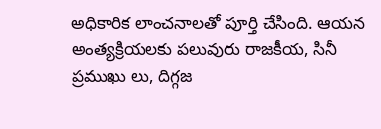అధికారిక లాంచనాలతో పూర్తి చేసింది. ఆయన అంత్యక్రియలకు పలువురు రాజకీయ, సినీ ప్రముఖు లు, దిగ్గజ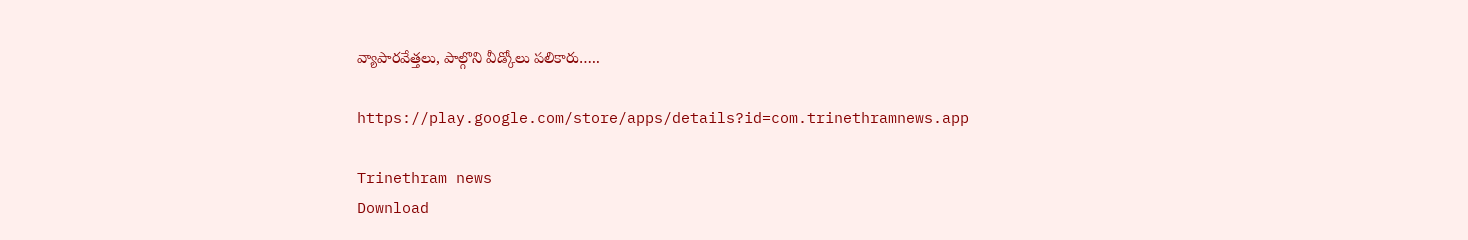వ్యాపారవేత్తలు, పాల్గొని వీడ్కోలు పలికారు…..

https://play.google.com/store/apps/details?id=com.trinethramnews.app

Trinethram news
Download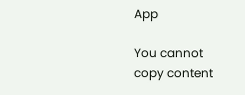App

You cannot copy content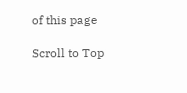of this page

Scroll to Top